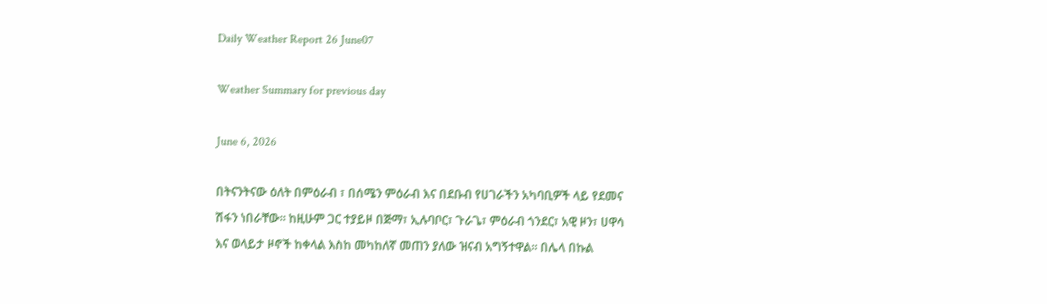Daily Weather Report 26 June07

Weather Summary for previous day

June 6, 2026

በትናንትናው ዕለት በምዕራብ ፣ በሰሜን ምዕራብ እና በደቡብ የሀገራችን አካባቢዎች ላይ የደመና ሽፋን ነበራቸው፡፡ ከዚሁም ጋር ተያይዞ በጅማ፣ ኢሉባቦር፣ ጉራጌ፣ ምዕራብ ጎንደር፣ አዊ ዞን፣ ሀዋሳ እና ወላይታ ዞኖች ከቀላል እስከ መካከለኛ መጠን ያለው ዝናብ አግኝተዋል፡፡ በሌላ በኩል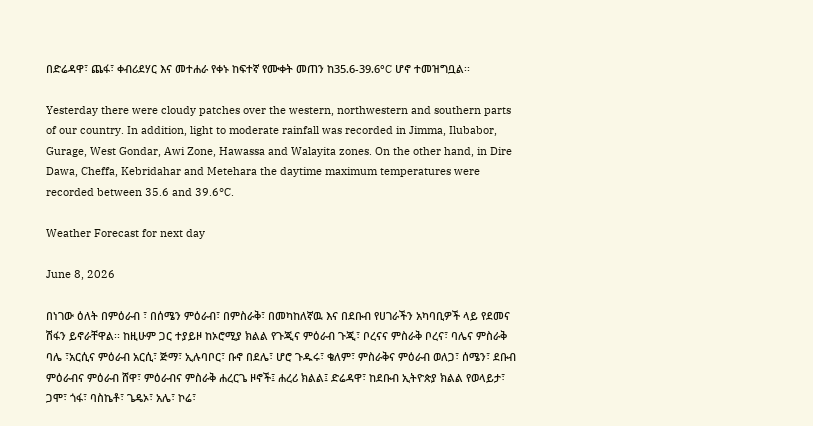በድሬዳዋ፣ ጨፋ፣ ቀብሪደሃር እና መተሐራ የቀኑ ከፍተኛ የሙቀት መጠን ከ35.6-39.6°C ሆኖ ተመዝግቧል፡፡

Yesterday there were cloudy patches over the western, northwestern and southern parts of our country. In addition, light to moderate rainfall was recorded in Jimma, Ilubabor, Gurage, West Gondar, Awi Zone, Hawassa and Walayita zones. On the other hand, in Dire Dawa, Cheffa, Kebridahar and Metehara the daytime maximum temperatures were recorded between 35.6 and 39.6°C.

Weather Forecast for next day

June 8, 2026

በነገው ዕለት በምዕራብ ፣ በሰሜን ምዕራብ፣ በምስራቅ፣ በመካከለኛዉ እና በደቡብ የሀገራችን አካባቢዎች ላይ የደመና ሽፋን ይኖራቸዋል፡፡ ከዚሁም ጋር ተያይዞ ከኦሮሚያ ክልል የጉጂና ምዕራብ ጉጂ፣ ቦረናና ምስራቅ ቦረና፣ ባሌና ምስራቅ ባሌ ፣አርሲና ምዕራብ አርሲ፣ ጅማ፣ ኢሉባቦር፣ ቡኖ በደሌ፣ ሆሮ ጉዱሩ፣ ቄለም፣ ምስራቅና ምዕራብ ወለጋ፣ ሰሜን፣ ደቡብ ምዕራብና ምዕራብ ሸዋ፣ ምዕራብና ምስራቅ ሐረርጌ ዞኖች፤ ሐረሪ ክልል፤ ድሬዳዋ፣ ከደቡብ ኢትዮጵያ ክልል የወላይታ፣ ጋሞ፣ ጎፋ፣ ባስኬቶ፣ ጌዴኦ፣ አሌ፣ ኮሬ፣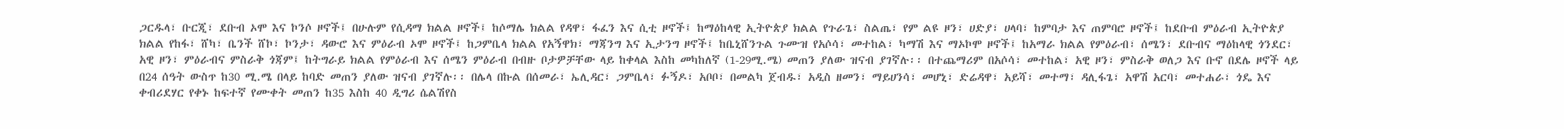ጋርዱላ፣ ቡርጂ፣ ደቡብ ኦሞ እና ኮንሶ ዞኖች፤ በሁሉም የሲዳማ ክልል ዞኖች፤ ከሶማሌ ክልል የዳዋ፣ ፋፈን እና ሲቲ ዞኖች፤ ከማዕከላዊ ኢትዮጵያ ክልል የጉራጌ፣ ስልጤ፣ የም ልዩ ዞን፣ ሀድያ፣ ሀላባ፣ ከምባታ እና ጠምባሮ ዞኖች፤ ከደቡብ ምዕራብ ኢትዮጵያ ክልል የከፋ፣ ሸካ፣ ቤንች ሸኮ፣ ኮንታ፣ ዳውሮ እና ምዕራብ ኦሞ ዞኖች፤ ከጋምቤላ ክልል የአኝዋክ፣ ማጃንግ እና ኢታንግ ዞኖች፤ ከቤኒሸንጉል ጉሙዝ የአሶሳ፣ መተከል፣ ካማሽ እና ማኦኮሞ ዞኖች፤ ከአማራ ክልል የምዕራብ፣ ሰሜን፣ ደቡብና ማዕከላዊ ጎንደር፣ አዊ ዞን፣ ምዕራብና ምስራቅ ጎጃም፤ ከትግራይ ክልል የምዕራብ እና ሰሜን ምዕራብ በብዙ ቦታዎቻቸው ላይ ከቀላል እስከ መካከለኛ (1-29ሚ.ሜ) መጠን ያለው ዝናብ ያገኛሉ፡፡ በተጨማሪም በአሶሳ፣ መተከል፣ አዊ ዞን፣ ምስራቅ ወለጋ እና ቡኖ በደሌ ዞኖች ላይ በ24 ሰዓት ውስጥ ከ30 ሚ.ሜ በላይ ከባድ መጠን ያለው ዝናብ ያገኛሉ፡፡ በሌላ በኩል በሰመራ፣ ኤሊዳር፣ ጋምቤላ፣ ፉኝዶ፣ አቦቦ፣ በመልካ ጀብዱ፣ አዲስ ዘመን፣ ማይሀንሳ፣ መሆኒ፣ ድሬዳዋ፣ አይሻ፣ መተማ፣ ዳሊፋጌ፣ አዋሽ አርባ፣ መተሐራ፣ ጎዴ እና ቀብሪደሃር የቀኑ ከፍተኛ የሙቀት መጠን ከ35 እስከ 40 ዲግሪ ሴልሽየስ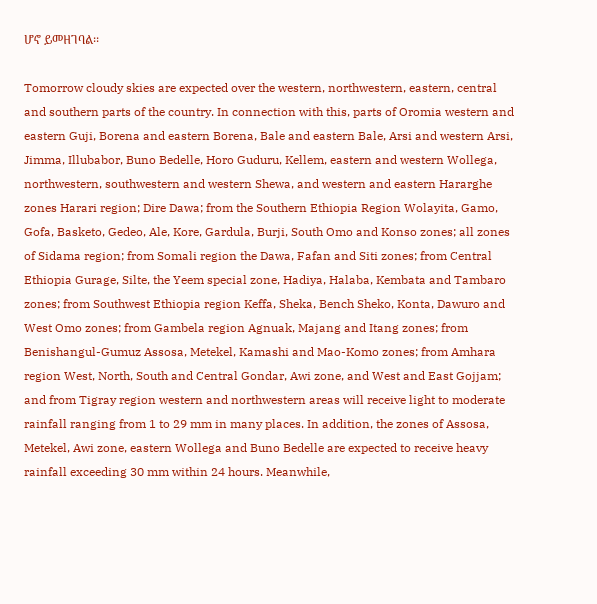ሆኖ ይመዘገባል፡፡

Tomorrow cloudy skies are expected over the western, northwestern, eastern, central and southern parts of the country. In connection with this, parts of Oromia western and eastern Guji, Borena and eastern Borena, Bale and eastern Bale, Arsi and western Arsi, Jimma, Illubabor, Buno Bedelle, Horo Guduru, Kellem, eastern and western Wollega, northwestern, southwestern and western Shewa, and western and eastern Hararghe zones Harari region; Dire Dawa; from the Southern Ethiopia Region Wolayita, Gamo, Gofa, Basketo, Gedeo, Ale, Kore, Gardula, Burji, South Omo and Konso zones; all zones of Sidama region; from Somali region the Dawa, Fafan and Siti zones; from Central Ethiopia Gurage, Silte, the Yeem special zone, Hadiya, Halaba, Kembata and Tambaro zones; from Southwest Ethiopia region Keffa, Sheka, Bench Sheko, Konta, Dawuro and West Omo zones; from Gambela region Agnuak, Majang and Itang zones; from Benishangul-Gumuz Assosa, Metekel, Kamashi and Mao-Komo zones; from Amhara region West, North, South and Central Gondar, Awi zone, and West and East Gojjam; and from Tigray region western and northwestern areas will receive light to moderate rainfall ranging from 1 to 29 mm in many places. In addition, the zones of Assosa, Metekel, Awi zone, eastern Wollega and Buno Bedelle are expected to receive heavy rainfall exceeding 30 mm within 24 hours. Meanwhile,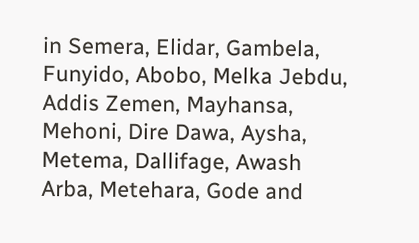in Semera, Elidar, Gambela, Funyido, Abobo, Melka Jebdu, Addis Zemen, Mayhansa, Mehoni, Dire Dawa, Aysha, Metema, Dallifage, Awash Arba, Metehara, Gode and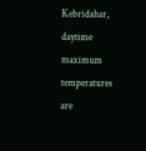Kebridahar, daytime maximum temperatures are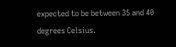expected to be between 35 and 40 degrees Celsius.